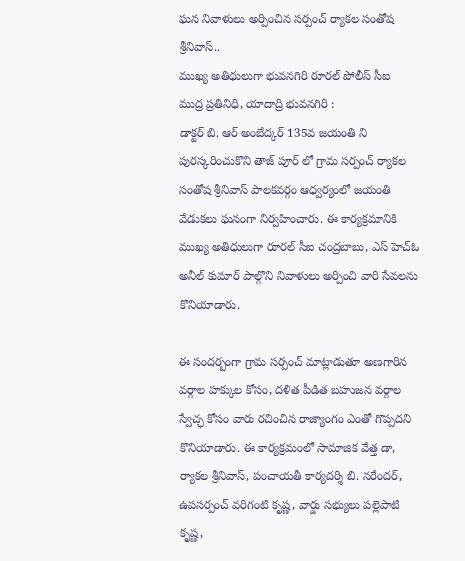ఘన నివాళులు అర్పించిన సర్పంచ్ ర్యాకల సంతోష శ్రీనివాస్..
ముఖ్య అతిధులుగా భువనగిరి రూరల్ పోలీస్ సీఐ
ముద్ర ప్రతినిధి, యాదాద్రి భువనగిరి :
డాక్టర్ బి. ఆర్ అంబేద్కర్ 135వ జయంతి ని పురస్కరించుకొని తాజ్ పూర్ లో గ్రామ సర్పంచ్ ర్యాకల సంతోష శ్రీనివాస్ పాలకవర్గం ఆధ్వర్యంలో జయంతి వేడుకలు ఘనంగా నిర్వహించారు. ఈ కార్యక్రమానికి ముఖ్య అతిధులుగా రూరల్ సీఐ చంద్రబాబు, ఎస్ హెచ్ఓ అనీల్ కుమార్ పాల్గొని నివాళులు అర్పించి వారి సేవలను కొనియాడారు.

ఈ సందర్బంగా గ్రామ సర్పంచ్ మాట్లాడుతూ అణగారిన వర్గాల హక్కుల కోసం, దళిత పీడిత బహుజన వర్గాల స్వేచ్ఛ కోసం వారు రచించిన రాజ్యాంగం ఎంతో గొప్పదని కొనియాడారు. ఈ కార్యక్రమంలో సామాజిక వేత్త డా, ర్యాకల శ్రీనివాస్, పంచాయతీ కార్యదర్శి బి. నరేందర్, ఉపసర్పంచ్ వరిగంటి కృష్ణ, వార్డు సభ్యులు పల్లెపాటి కృష్ణ,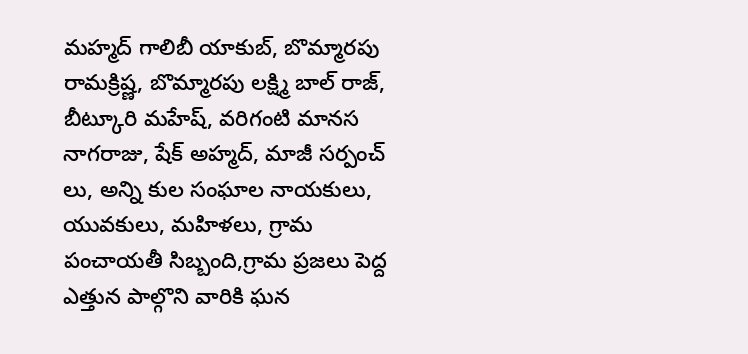మహ్మద్ గాలిబీ యాకుబ్, బొమ్మారపు రామక్రిష్ణ, బొమ్మారపు లక్ష్మి బాల్ రాజ్, బీట్కూరి మహేష్, వరిగంటి మానస నాగరాజు, షేక్ అహ్మద్, మాజీ సర్పంచ్ లు, అన్ని కుల సంఘాల నాయకులు, యువకులు, మహిళలు, గ్రామ పంచాయతీ సిబ్బంది,గ్రామ ప్రజలు పెద్ద ఎత్తున పాల్గొని వారికి ఘన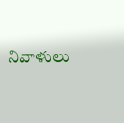నివాళులు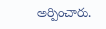అర్పించారు.